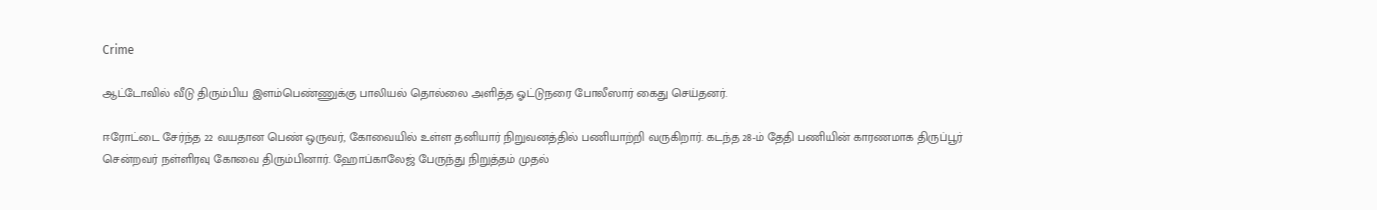Crime

ஆட்டோவில் வீடு திரும்பிய இளம்பெண்ணுக்கு பாலியல் தொல்லை அளித்த ஓட்டுநரை போலீஸார் கைது செய்தனர்.

ஈரோட்டை சேர்ந்த 22 வயதான பெண் ஒருவர், கோவையில் உள்ள தனியார் நிறுவனத்தில் பணியாற்றி வருகிறார். கடந்த 28-ம் தேதி பணியின் காரணமாக திருப்பூர் சென்றவர் நள்ளிரவு கோவை திரும்பினார். ஹோப்காலேஜ் பேருந்து நிறுத்தம் முதல்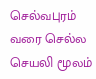செல்வபுரம் வரை செல்ல செயலி மூலம்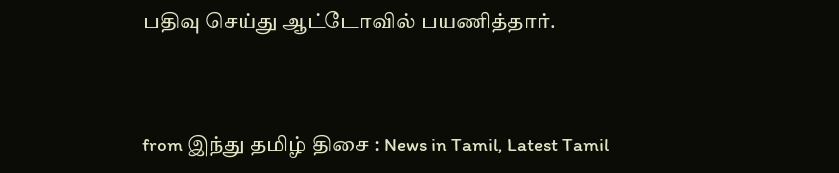பதிவு செய்து ஆட்டோவில் பயணித்தார்.



from இந்து தமிழ் திசை : News in Tamil, Latest Tamil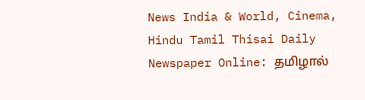News India & World, Cinema, Hindu Tamil Thisai Daily Newspaper Online: தமிழால்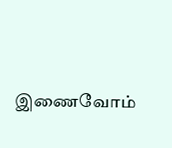இணைவோம்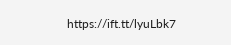https://ift.tt/lyuLbk7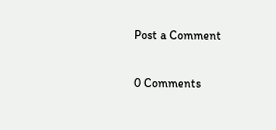Post a Comment

0 Comments